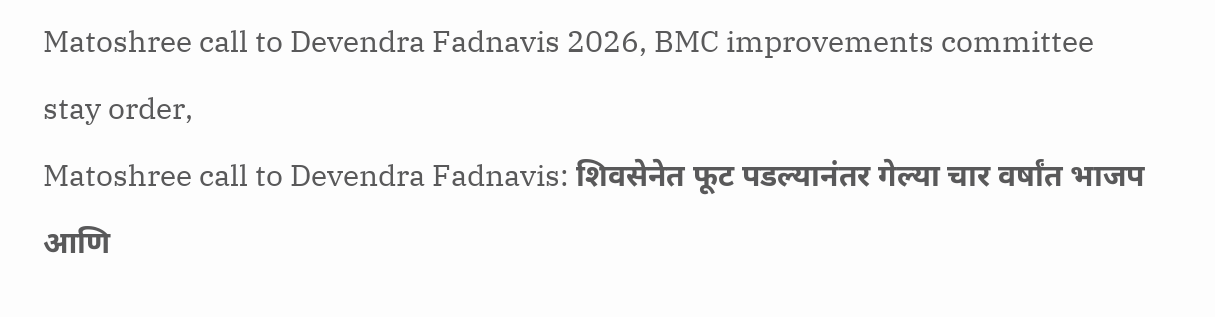Matoshree call to Devendra Fadnavis 2026, BMC improvements committee stay order,
Matoshree call to Devendra Fadnavis: शिवसेनेत फूट पडल्यानंतर गेल्या चार वर्षांत भाजप आणि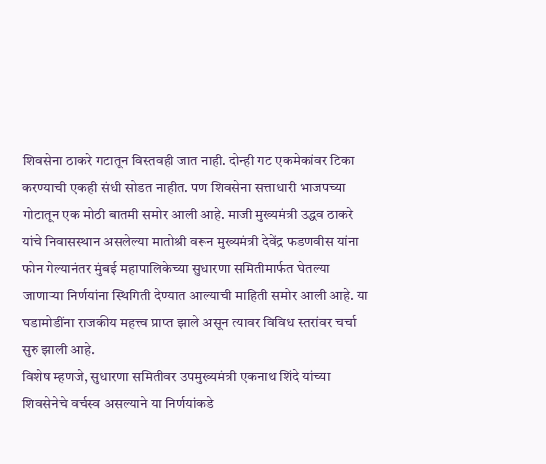शिवसेना ठाकरे गटातून विस्तवही जात नाही. दोन्ही गट एकमेकांवर टिका करण्याची एकही संधी सोडत नाहीत. पण शिवसेना सत्ताधारी भाजपच्या गोटातून एक मोठी बातमी समोर आली आहे. माजी मुख्यमंत्री उद्धव ठाकरे यांचे निवासस्थान असलेल्या मातोश्री वरून मुख्यमंत्री देवेंद्र फडणवीस यांना फोन गेल्यानंतर मुंबई महापालिकेच्या सुधारणा समितीमार्फत घेतल्या जाणाऱ्या निर्णयांना स्थिगिती देण्यात आल्याची माहिती समोर आली आहे. या घडामोडींना राजकीय महत्त्व प्राप्त झाले असून त्यावर विविध स्तरांवर चर्चा सुरु झाली आहे.
विशेष म्हणजे, सुधारणा समितीवर उपमुख्यमंत्री एकनाथ शिंदे यांच्या शिवसेनेचे वर्चस्व असल्याने या निर्णयांकडे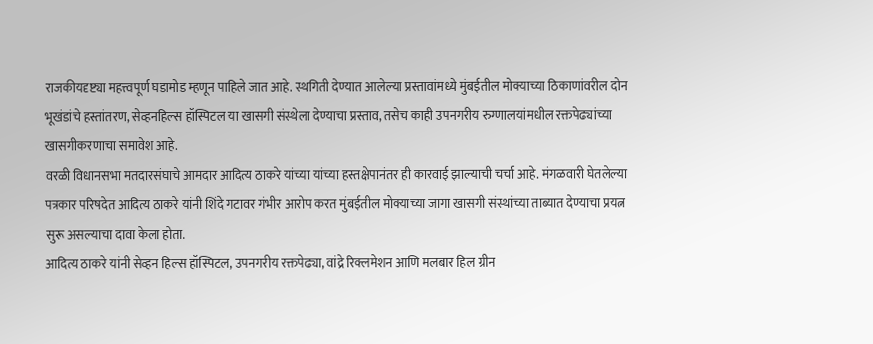राजकीयदृष्ट्या महत्त्वपूर्ण घडामोड म्हणून पाहिले जात आहे. स्थगिती देण्यात आलेल्या प्रस्तावांमध्ये मुंबईतील मोक्याच्या ठिकाणांवरील दोन भूखंडांचे हस्तांतरण, सेव्हनहिल्स हॉस्पिटल या खासगी संस्थेला देण्याचा प्रस्ताव, तसेच काही उपनगरीय रुग्णालयांमधील रक्तपेढ्यांच्या खासगीकरणाचा समावेश आहे.
वरळी विधानसभा मतदारसंघाचे आमदार आदित्य ठाकरे यांच्या यांच्या हस्तक्षेपानंतर ही कारवाई झाल्याची चर्चा आहे. मंगळवारी घेतलेल्या पत्रकार परिषदेत आदित्य ठाकरे यांनी शिंदे गटावर गंभीर आरोप करत मुंबईतील मोक्याच्या जागा खासगी संस्थांच्या ताब्यात देण्याचा प्रयत्न सुरू असल्याचा दावा केला होता.
आदित्य ठाकरे यांनी सेव्हन हिल्स हॉस्पिटल, उपनगरीय रक्तपेढ्या, वांद्रे रिक्लमेशन आणि मलबार हिल ग्रीन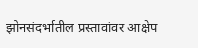झोनसंदर्भातील प्रस्तावांवर आक्षेप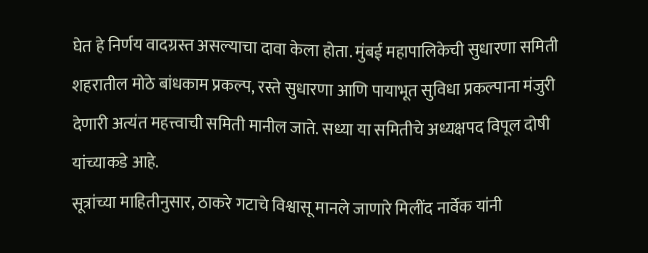घेत हे निर्णय वादग्रस्त असल्याचा दावा केला होता. मुंबई महापालिकेची सुधारणा समिती शहरातील मोठे बांधकाम प्रकल्प, रस्ते सुधारणा आणि पायाभूत सुविधा प्रकल्पाना मंजुरी देणारी अत्यंत महत्त्वाची समिती मानील जाते. सध्या या समितीचे अध्यक्षपद विपूल दोषी यांच्याकडे आहे.
सूत्रांच्या माहितीनुसार, ठाकरे गटाचे विश्वासू मानले जाणारे मिलींद नार्वेक यांनी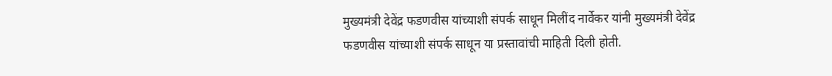मुख्यमंत्री देवेंद्र फडणवीस यांच्याशी संपर्क साधून मिलींद नार्वेकर यांनी मुख्यमंत्री देवेंद्र फडणवीस यांच्याशी संपर्क साधून या प्रस्तावांची माहिती दिली होती.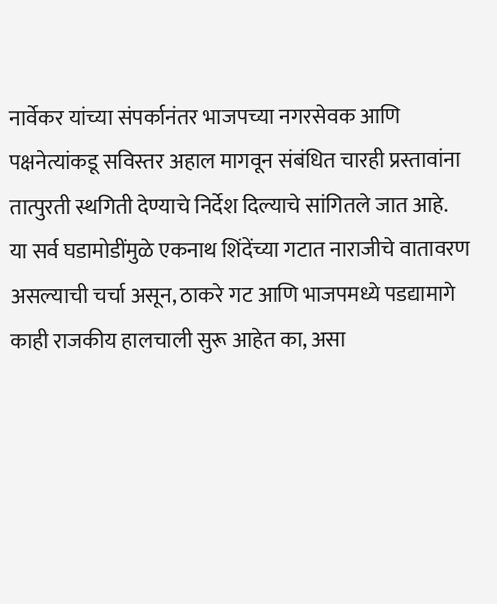नार्वेकर यांच्या संपर्कानंतर भाजपच्या नगरसेवक आणि पक्षनेत्यांकडू सविस्तर अहाल मागवून संबंधित चारही प्रस्तावांना तात्पुरती स्थगिती देण्याचे निर्देश दिल्याचे सांगितले जात आहे.
या सर्व घडामोडींमुळे एकनाथ शिंदेंच्या गटात नाराजीचे वातावरण असल्याची चर्चा असून, ठाकरे गट आणि भाजपमध्ये पडद्यामागे काही राजकीय हालचाली सुरू आहेत का, असा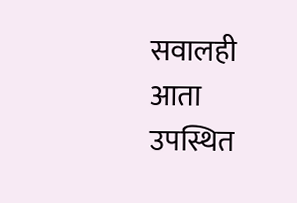सवालही आता उपस्थित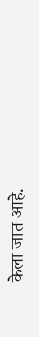केला जात आहे.